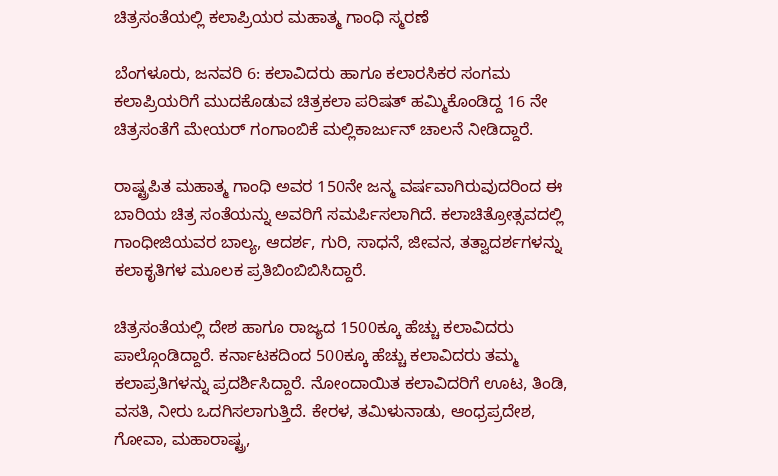ಚಿತ್ರಸಂತೆಯಲ್ಲಿ ಕಲಾಪ್ರಿಯರ ಮಹಾತ್ಮ ಗಾಂಧಿ ಸ್ಮರಣೆ

ಬೆಂಗಳೂರು, ಜನವರಿ 6: ಕಲಾವಿದರು ಹಾಗೂ ಕಲಾರಸಿಕರ ಸಂಗಮ ಕಲಾಪ್ರಿಯರಿಗೆ ಮುದಕೊಡುವ ಚಿತ್ರಕಲಾ ಪರಿಷತ್ ಹಮ್ಮಿಕೊಂಡಿದ್ದ 16 ನೇ ಚಿತ್ರಸಂತೆಗೆ ಮೇಯರ್ ಗಂಗಾಂಬಿಕೆ ಮಲ್ಲಿಕಾರ್ಜುನ್ ಚಾಲನೆ ನೀಡಿದ್ದಾರೆ.

ರಾಷ್ಟ್ರಪಿತ ಮಹಾತ್ಮ ಗಾಂಧಿ ಅವರ 150ನೇ ಜನ್ಮ ವರ್ಷವಾಗಿರುವುದರಿಂದ ಈ ಬಾರಿಯ ಚಿತ್ರ ಸಂತೆಯನ್ನು ಅವರಿಗೆ ಸಮರ್ಪಿಸಲಾಗಿದೆ. ಕಲಾಚಿತ್ರೋತ್ಸವದಲ್ಲಿ ಗಾಂಧೀಜಿಯವರ ಬಾಲ್ಯ, ಆದರ್ಶ, ಗುರಿ, ಸಾಧನೆ, ಜೀವನ, ತತ್ವಾದರ್ಶಗಳನ್ನು ಕಲಾಕೃತಿಗಳ ಮೂಲಕ ಪ್ರತಿಬಿಂಬಿಬಿಸಿದ್ದಾರೆ.

ಚಿತ್ರಸಂತೆಯಲ್ಲಿ ದೇಶ ಹಾಗೂ ರಾಜ್ಯದ 1500ಕ್ಕೂ ಹೆಚ್ಚು ಕಲಾವಿದರು ಪಾಲ್ಗೊಂಡಿದ್ದಾರೆ. ಕರ್ನಾಟಕದಿಂದ 500ಕ್ಕೂ ಹೆಚ್ಚು ಕಲಾವಿದರು ತಮ್ಮ ಕಲಾಪ್ರತಿಗಳನ್ನು ಪ್ರದರ್ಶಿಸಿದ್ದಾರೆ. ನೋಂದಾಯಿತ ಕಲಾವಿದರಿಗೆ ಊಟ, ತಿಂಡಿ, ವಸತಿ, ನೀರು ಒದಗಿಸಲಾಗುತ್ತಿದೆ. ಕೇರಳ, ತಮಿಳುನಾಡು, ಆಂಧ್ರಪ್ರದೇಶ, ಗೋವಾ, ಮಹಾರಾಷ್ಟ್ರ,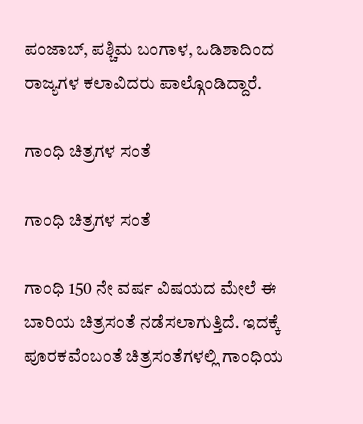ಪಂಜಾಬ್, ಪಶ್ಚಿಮ ಬಂಗಾಳ, ಒಡಿಶಾದಿಂದ ರಾಜ್ಯಗಳ ಕಲಾವಿದರು ಪಾಲ್ಗೊಂಡಿದ್ದಾರೆ.

ಗಾಂಧಿ ಚಿತ್ರಗಳ ಸಂತೆ

ಗಾಂಧಿ ಚಿತ್ರಗಳ ಸಂತೆ

ಗಾಂಧಿ 150 ನೇ ವರ್ಷ ವಿಷಯದ ಮೇಲೆ ಈ ಬಾರಿಯ ಚಿತ್ರಸಂತೆ ನಡೆಸಲಾಗುತ್ತಿದೆ. ಇದಕ್ಕೆ ಪೂರಕವೆಂಬಂತೆ ಚಿತ್ರಸಂತೆಗಳಲ್ಲಿ ಗಾಂಧಿಯ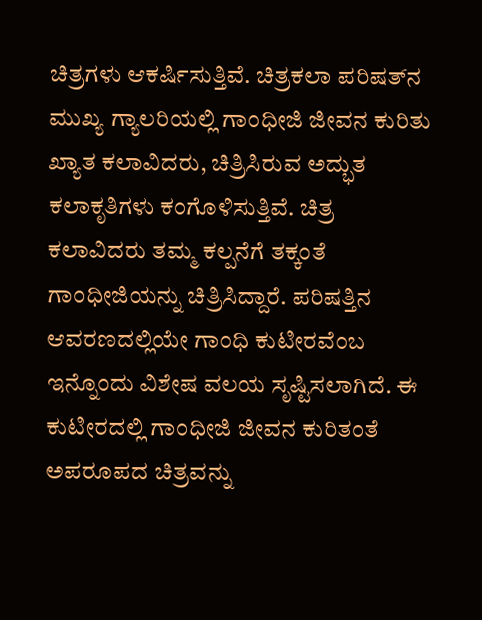ಚಿತ್ರಗಳು ಆಕರ್ಷಿಸುತ್ತಿವೆ. ಚಿತ್ರಕಲಾ ಪರಿಷತ್‌ನ ಮುಖ್ಯ ಗ್ಯಾಲರಿಯಲ್ಲಿ ಗಾಂಧೀಜಿ ಜೀವನ ಕುರಿತು ಖ್ಯಾತ ಕಲಾವಿದರು, ಚಿತ್ರಿಸಿರುವ ಅದ್ಭುತ ಕಲಾಕೃತಿಗಳು ಕಂಗೊಳಿಸುತ್ತಿವೆ. ಚಿತ್ರ ಕಲಾವಿದರು ತಮ್ಮ ಕಲ್ಪನೆಗೆ ತಕ್ಕಂತೆ ಗಾಂಧೀಜಿಯನ್ನು ಚಿತ್ರಿಸಿದ್ದಾರೆ. ಪರಿಷತ್ತಿನ ಆವರಣದಲ್ಲಿಯೇ ಗಾಂಧಿ ಕುಟೀರವೆಂಬ ಇನ್ನೊಂದು ವಿಶೇಷ ವಲಯ ಸೃಷ್ಟಿಸಲಾಗಿದೆ. ಈ ಕುಟೀರದಲ್ಲಿ ಗಾಂಧೀಜಿ ಜೀವನ ಕುರಿತಂತೆ ಅಪರೂಪದ ಚಿತ್ರವನ್ನು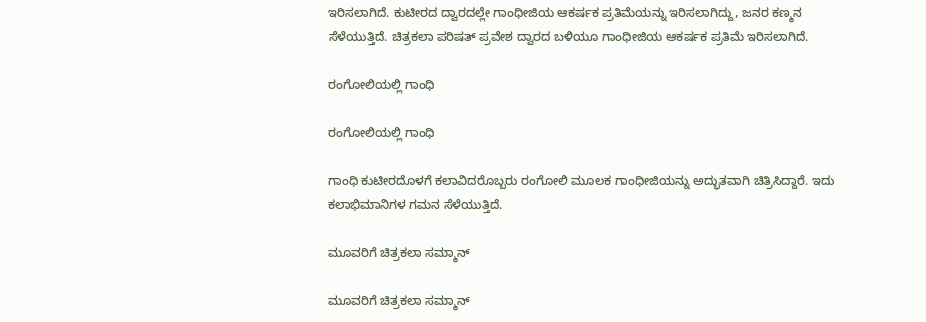ಇರಿಸಲಾಗಿದೆ. ಕುಟೀರದ ದ್ವಾರದಲ್ಲೇ ಗಾಂಧೀಜಿಯ ಆಕರ್ಷಕ ಪ್ರತಿಮೆಯನ್ನು ಇರಿಸಲಾಗಿದ್ದು, ಜನರ ಕಣ್ಮನ ಸೆಳೆಯುತ್ತಿದೆ. ಚಿತ್ರಕಲಾ ಪರಿಷತ್ ಪ್ರವೇಶ ದ್ವಾರದ ಬಳಿಯೂ ಗಾಂಧೀಜಿಯ ಆಕರ್ಷಕ ಪ್ರತಿಮೆ ಇರಿಸಲಾಗಿದೆ.

ರಂಗೋಲಿಯಲ್ಲಿ ಗಾಂಧಿ

ರಂಗೋಲಿಯಲ್ಲಿ ಗಾಂಧಿ

ಗಾಂಧಿ ಕುಟೀರದೊಳಗೆ ಕಲಾವಿದರೊಬ್ಬರು ರಂಗೋಲಿ ಮೂಲಕ ಗಾಂಧೀಜಿಯನ್ನು ಅದ್ಭುತವಾಗಿ ಚಿತ್ರಿಸಿದ್ದಾರೆ. ಇದು ಕಲಾಭಿಮಾನಿಗಳ ಗಮನ ಸೆಳೆಯುತ್ತಿದೆ.

ಮೂವರಿಗೆ ಚಿತ್ರಕಲಾ ಸಮ್ಮಾನ್

ಮೂವರಿಗೆ ಚಿತ್ರಕಲಾ ಸಮ್ಮಾನ್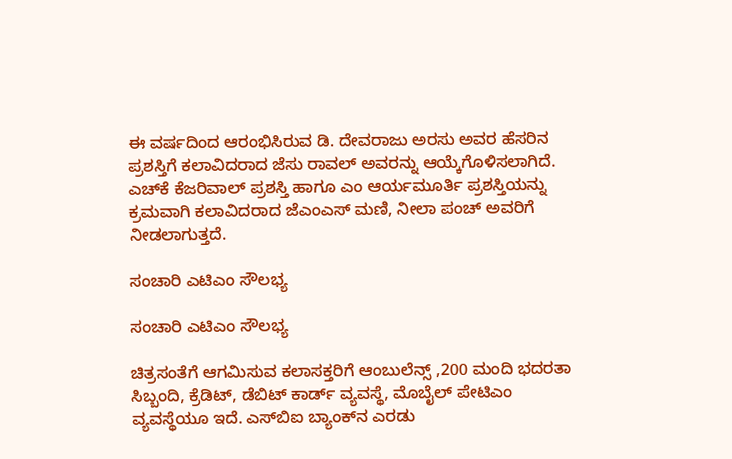ಈ ವರ್ಷದಿಂದ ಆರಂಭಿಸಿರುವ ಡಿ. ದೇವರಾಜು ಅರಸು ಅವರ ಹೆಸರಿನ ಪ್ರಶಸ್ತಿಗೆ ಕಲಾವಿದರಾದ ಜೆಸು ರಾವಲ್ ಅವರನ್ನು ಆಯ್ಕೆಗೊಳಿಸಲಾಗಿದೆ. ಎಚ್‌ಕೆ ಕೆಜರಿವಾಲ್ ಪ್ರಶಸ್ತಿ ಹಾಗೂ ಎಂ ಆರ್ಯಮೂರ್ತಿ ಪ್ರಶಸ್ತಿಯನ್ನು ಕ್ರಮವಾಗಿ ಕಲಾವಿದರಾದ ಜೆಎಂಎಸ್ ಮಣಿ, ನೀಲಾ ಪಂಚ್ ಅವರಿಗೆ ನೀಡಲಾಗುತ್ತದೆ.

ಸಂಚಾರಿ ಎಟಿಎಂ ಸೌಲಭ್ಯ

ಸಂಚಾರಿ ಎಟಿಎಂ ಸೌಲಭ್ಯ

ಚಿತ್ರಸಂತೆಗೆ ಆಗಮಿಸುವ ಕಲಾಸಕ್ತರಿಗೆ ಆಂಬುಲೆನ್ಸ್ ,200 ಮಂದಿ ಭದರತಾ ಸಿಬ್ಬಂದಿ, ಕ್ರೆಡಿಟ್, ಡೆಬಿಟ್ ಕಾರ್ಡ್ ವ್ಯವಸ್ಥೆ, ಮೊಬೈಲ್ ಪೇಟಿಎಂ ವ್ಯವಸ್ಥೆಯೂ ಇದೆ. ಎಸ್‌ಬಿಐ ಬ್ಯಾಂಕ್‌ನ ಎರಡು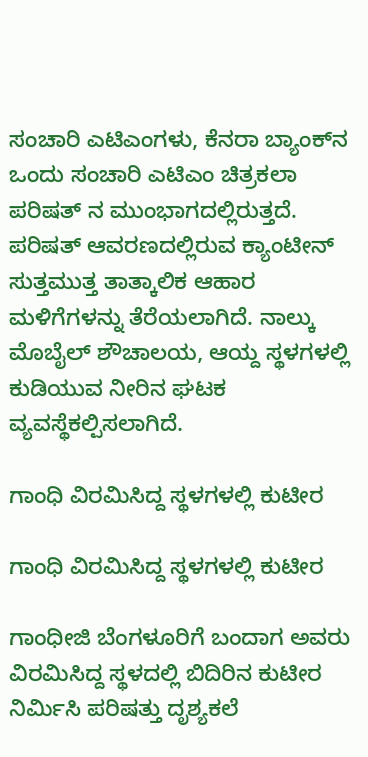ಸಂಚಾರಿ ಎಟಿಎಂಗಳು, ಕೆನರಾ ಬ್ಯಾಂಕ್‌ನ ಒಂದು ಸಂಚಾರಿ ಎಟಿಎಂ ಚಿತ್ರಕಲಾ ಪರಿಷತ್ ನ ಮುಂಭಾಗದಲ್ಲಿರುತ್ತದೆ. ಪರಿಷತ್ ಆವರಣದಲ್ಲಿರುವ ಕ್ಯಾಂಟೀನ್ ಸುತ್ತಮುತ್ತ ತಾತ್ಕಾಲಿಕ ಆಹಾರ ಮಳಿಗೆಗಳನ್ನು ತೆರೆಯಲಾಗಿದೆ. ನಾಲ್ಕು ಮೊಬೈಲ್ ಶೌಚಾಲಯ, ಆಯ್ದ ಸ್ಥಳಗಳಲ್ಲಿ ಕುಡಿಯುವ ನೀರಿನ ಘಟಕ ವ್ಯವಸ್ಥೆಕಲ್ಪಿಸಲಾಗಿದೆ.

ಗಾಂಧಿ ವಿರಮಿಸಿದ್ದ ಸ್ಥಳಗಳಲ್ಲಿ ಕುಟೀರ

ಗಾಂಧಿ ವಿರಮಿಸಿದ್ದ ಸ್ಥಳಗಳಲ್ಲಿ ಕುಟೀರ

ಗಾಂಧೀಜಿ ಬೆಂಗಳೂರಿಗೆ ಬಂದಾಗ ಅವರು ವಿರಮಿಸಿದ್ದ ಸ್ಥಳದಲ್ಲಿ ಬಿದಿರಿನ ಕುಟೀರ ನಿರ್ಮಿಸಿ ಪರಿಷತ್ತು ದೃಶ್ಯಕಲೆ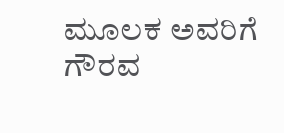ಮೂಲಕ ಅವರಿಗೆ ಗೌರವ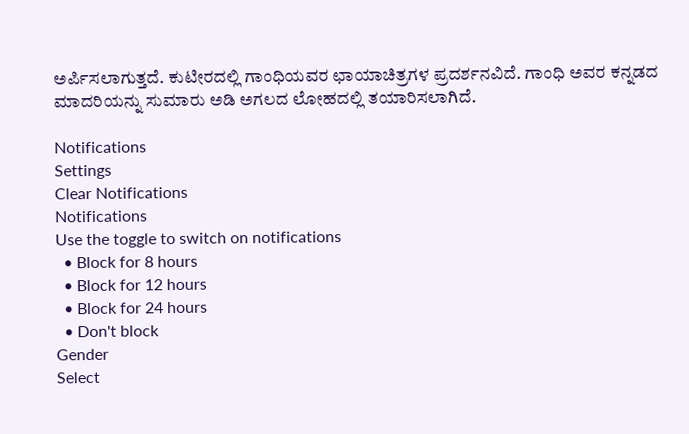ಅರ್ಪಿಸಲಾಗುತ್ತದೆ. ಕುಟೀರದಲ್ಲಿ ಗಾಂಧಿಯವರ ಛಾಯಾಚಿತ್ರಗಳ ಪ್ರದರ್ಶನವಿದೆ. ಗಾಂಧಿ ಅವರ ಕನ್ನಡದ ಮಾದರಿಯನ್ನು ಸುಮಾರು ಅಡಿ ಅಗಲದ ಲೋಹದಲ್ಲಿ ತಯಾರಿಸಲಾಗಿದೆ.

Notifications
Settings
Clear Notifications
Notifications
Use the toggle to switch on notifications
  • Block for 8 hours
  • Block for 12 hours
  • Block for 24 hours
  • Don't block
Gender
Select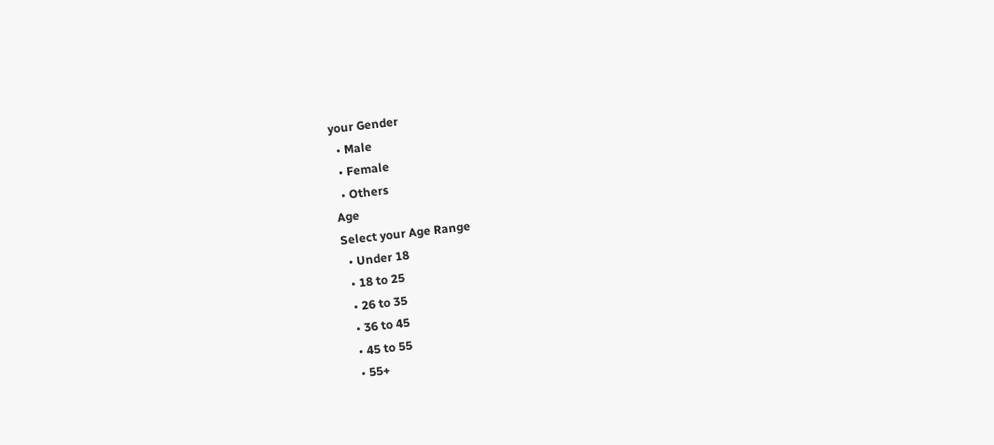your Gender
  • Male
  • Female
  • Others
Age
Select your Age Range
  • Under 18
  • 18 to 25
  • 26 to 35
  • 36 to 45
  • 45 to 55
  • 55+